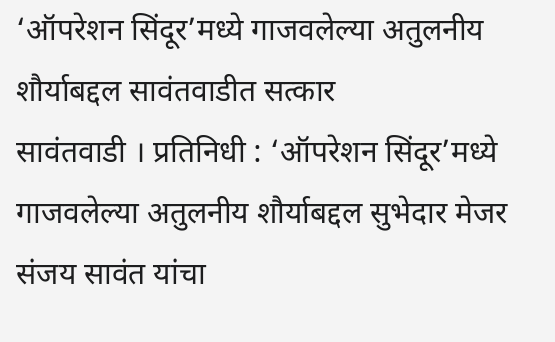‘ऑपरेशन सिंदूर’मध्ये गाजवलेल्या अतुलनीय शौर्याबद्दल सावंतवाडीत सत्कार
सावंतवाडी । प्रतिनिधी : ‘ऑपरेशन सिंदूर’मध्ये गाजवलेल्या अतुलनीय शौर्याबद्दल सुभेदार मेजर संजय सावंत यांचा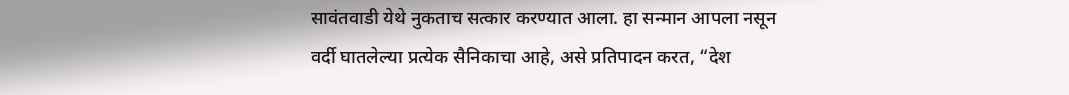सावंतवाडी येथे नुकताच सत्कार करण्यात आला. हा सन्मान आपला नसून वर्दी घातलेल्या प्रत्येक सैनिकाचा आहे, असे प्रतिपादन करत, “देश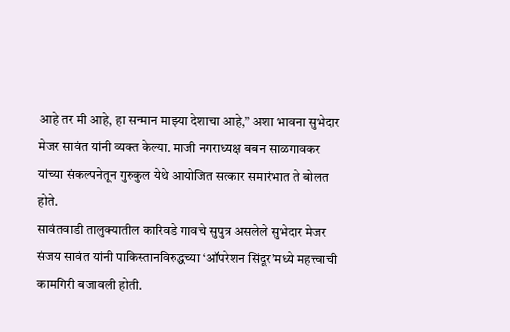आहे तर मी आहे, हा सन्मान माझ्या देशाचा आहे,” अशा भावना सुभेदार मेजर सावंत यांनी व्यक्त केल्या. माजी नगराध्यक्ष बबन साळगावकर यांच्या संकल्पनेतून गुरुकुल येथे आयोजित सत्कार समारंभात ते बोलत होते.
सावंतवाडी तालुक्यातील कारिवडे गावचे सुपुत्र असलेले सुभेदार मेजर संजय सावंत यांनी पाकिस्तानविरुद्धच्या ‘ऑपरेशन सिंदूर’मध्ये महत्त्वाची कामगिरी बजावली होती.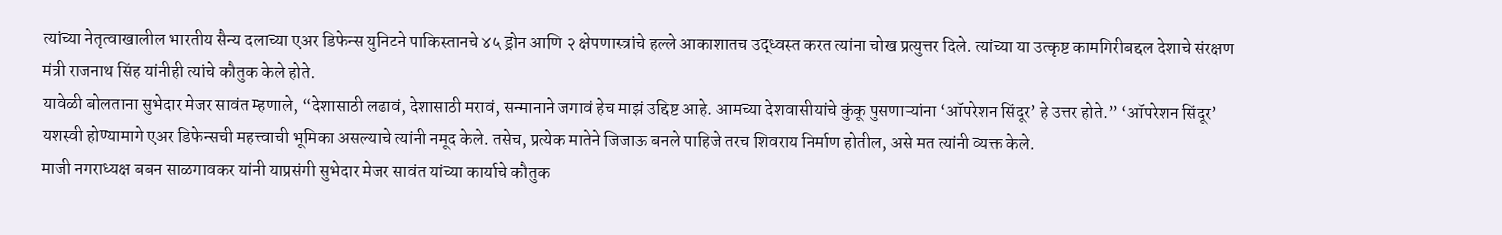त्यांच्या नेतृत्वाखालील भारतीय सैन्य दलाच्या एअर डिफेन्स युनिटने पाकिस्तानचे ४५ ड्रोन आणि २ क्षेपणास्त्रांचे हल्ले आकाशातच उद्ध्वस्त करत त्यांना चोख प्रत्युत्तर दिले. त्यांच्या या उत्कृष्ट कामगिरीबद्दल देशाचे संरक्षण मंत्री राजनाथ सिंह यांनीही त्यांचे कौतुक केले होते.
यावेळी बोलताना सुभेदार मेजर सावंत म्हणाले, “देशासाठी लढावं, देशासाठी मरावं, सन्मानाने जगावं हेच माझं उद्दिष्ट आहे. आमच्या देशवासीयांचे कुंकू पुसणाऱ्यांना ‘ऑपरेशन सिंदूर’ हे उत्तर होते.” ‘ऑपरेशन सिंदूर’ यशस्वी होण्यामागे एअर डिफेन्सची महत्त्वाची भूमिका असल्याचे त्यांनी नमूद केले. तसेच, प्रत्येक मातेने जिजाऊ बनले पाहिजे तरच शिवराय निर्माण होतील, असे मत त्यांनी व्यक्त केले.
माजी नगराध्यक्ष बबन साळगावकर यांनी याप्रसंगी सुभेदार मेजर सावंत यांच्या कार्याचे कौतुक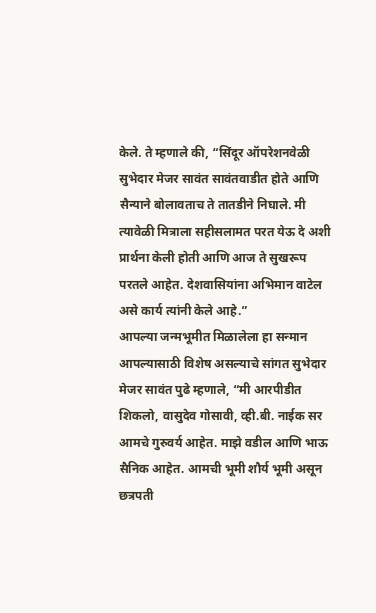केले. ते म्हणाले की, “सिंदूर ऑपरेशनवेळी सुभेदार मेजर सावंत सावंतवाडीत होते आणि सैन्याने बोलावताच ते तातडीने निघाले. मी त्यावेळी मित्राला सहीसलामत परत येऊ दे अशी प्रार्थना केली होती आणि आज ते सुखरूप परतले आहेत. देशवासियांना अभिमान वाटेल असे कार्य त्यांनी केले आहे.”
आपल्या जन्मभूमीत मिळालेला हा सन्मान आपल्यासाठी विशेष असल्याचे सांगत सुभेदार मेजर सावंत पुढे म्हणाले, “मी आरपीडीत शिकलो, वासुदेव गोसावी, व्ही.बी. नाईक सर आमचे गुरुवर्य आहेत. माझे वडील आणि भाऊ सैनिक आहेत. आमची भूमी शौर्य भूमी असून छत्रपती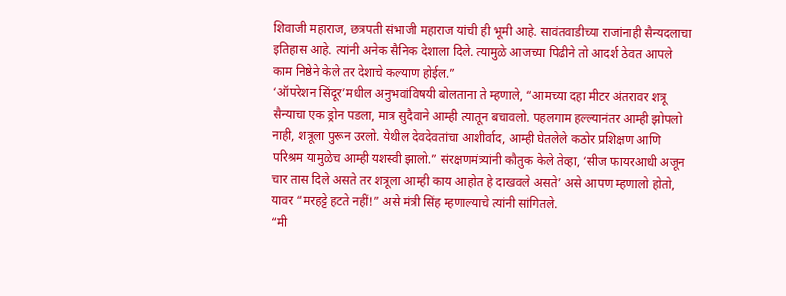शिवाजी महाराज, छत्रपती संभाजी महाराज यांची ही भूमी आहे. सावंतवाडीच्या राजांनाही सैन्यदलाचा इतिहास आहे. त्यांनी अनेक सैनिक देशाला दिले. त्यामुळे आजच्या पिढीने तो आदर्श ठेवत आपले काम निष्ठेने केले तर देशाचे कल्याण होईल.”
‘ऑपरेशन सिंदूर’मधील अनुभवांविषयी बोलताना ते म्हणाले, “आमच्या दहा मीटर अंतरावर शत्रू सैन्याचा एक ड्रोन पडला, मात्र सुदैवाने आम्ही त्यातून बचावलो. पहलगाम हल्ल्यानंतर आम्ही झोपलो नाही, शत्रूला पुरून उरलो. येथील देवदेवतांचा आशीर्वाद, आम्ही घेतलेले कठोर प्रशिक्षण आणि परिश्रम यामुळेच आम्ही यशस्वी झालो.” संरक्षणमंत्र्यांनी कौतुक केले तेव्हा, ‘सीज फायरआधी अजून चार तास दिले असते तर शत्रूला आम्ही काय आहोत हे दाखवले असते’ असे आपण म्हणालो होतो, यावर “मरहट्टे हटते नहीं!” असे मंत्री सिंह म्हणाल्याचे त्यांनी सांगितले.
“मी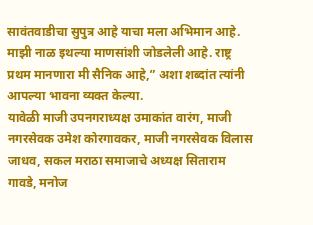सावंतवाडीचा सुपुत्र आहे याचा मला अभिमान आहे. माझी नाळ इथल्या माणसांशी जोडलेली आहे. राष्ट्र प्रथम मानणारा मी सैनिक आहे,” अशा शब्दांत त्यांनी आपल्या भावना व्यक्त केल्या.
यावेळी माजी उपनगराध्यक्ष उमाकांत वारंग, माजी नगरसेवक उमेश कोरगावकर, माजी नगरसेवक विलास जाधव, सकल मराठा समाजाचे अध्यक्ष सिताराम गावडे, मनोज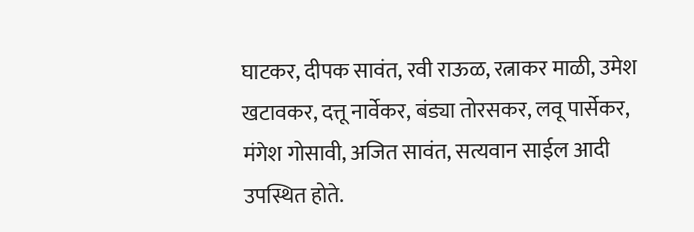घाटकर, दीपक सावंत, रवी राऊळ, रत्नाकर माळी, उमेश खटावकर, दत्तू नार्वेकर, बंड्या तोरसकर, लवू पार्सेकर, मंगेश गोसावी, अजित सावंत, सत्यवान साईल आदी उपस्थित होते.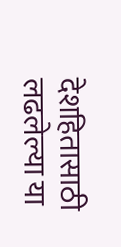देशहितासाठी लढलेल्या या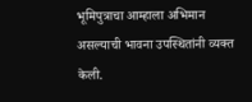भूमिपुत्राचा आम्हाला अभिमान असल्याची भावना उपस्थितांनी व्यक्त केली.